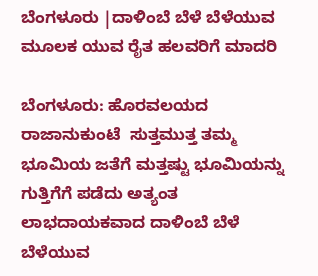ಬೆಂಗಳೂರು |ದಾಳಿಂಬೆ ಬೆಳೆ ಬೆಳೆಯುವ ಮೂಲಕ ಯುವ ರೈತ ಹಲವರಿಗೆ ಮಾದರಿ

ಬೆಂಗಳೂರು: ಹೊರವಲಯದ ರಾಜಾನುಕುಂಟೆ  ಸುತ್ತಮುತ್ತ ತಮ್ಮ ಭೂಮಿಯ ಜತೆಗೆ ಮತ್ತಷ್ಟು ಭೂಮಿಯನ್ನು ಗುತ್ತಿಗೆಗೆ ಪಡೆದು ಅತ್ಯಂತ ಲಾಭದಾಯಕವಾದ ದಾಳಿಂಬೆ ಬೆಳೆ ಬೆಳೆಯುವ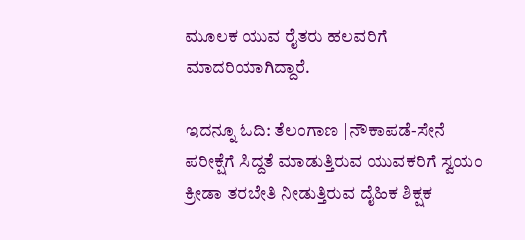ಮೂಲಕ ಯುವ ರೈತರು ಹಲವರಿಗೆ ಮಾದರಿಯಾಗಿದ್ದಾರೆ.

ಇದನ್ನೂ ಓದಿ: ತೆಲಂಗಾಣ |ನೌಕಾಪಡೆ-ಸೇನೆ ಪರೀಕ್ಷೆಗೆ ಸಿದ್ದತೆ ಮಾಡುತ್ತಿರುವ ಯುವಕರಿಗೆ ಸ್ವಯಂ ಕ್ರೀಡಾ ತರಬೇತಿ ನೀಡುತ್ತಿರುವ ದೈಹಿಕ ಶಿಕ್ಷಕ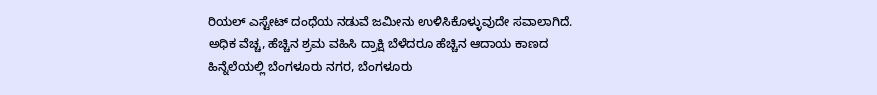ರಿಯಲ್‌ ಎಸ್ಟೇಟ್‌ ದಂಧೆಯ ನಡುವೆ ಜಮೀನು ಉಳಿಸಿಕೊಳ್ಳುವುದೇ ಸವಾಲಾಗಿದೆ. ಅಧಿಕ ವೆಚ್ಚ, ಹೆಚ್ಚಿನ ಶ್ರಮ ವಹಿಸಿ ದ್ರಾಕ್ಷಿ ಬೆಳೆದರೂ ಹೆಚ್ಚಿನ ಆದಾಯ ಕಾಣದ ಹಿನ್ನೆಲೆಯಲ್ಲಿ ಬೆಂಗಳೂರು ನಗರ, ಬೆಂಗಳೂರು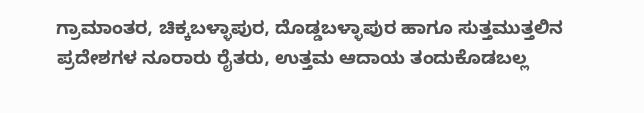ಗ್ರಾಮಾಂತರ, ಚಿಕ್ಕಬಳ್ಳಾಪುರ, ದೊಡ್ಡಬಳ್ಳಾಪುರ ಹಾಗೂ ಸುತ್ತಮುತ್ತಲಿನ ಪ್ರದೇಶಗಳ ನೂರಾರು ರೈತರು, ಉತ್ತಮ ಆದಾಯ ತಂದುಕೊಡಬಲ್ಲ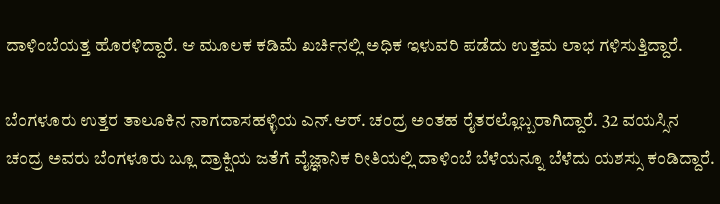ದಾಳಿಂಬೆಯತ್ತ ಹೊರಳಿದ್ದಾರೆ. ಆ ಮೂಲಕ ಕಡಿಮೆ ಖರ್ಚಿನಲ್ಲಿ ಅಧಿಕ ಇಳುವರಿ ಪಡೆದು ಉತ್ತಮ ಲಾಭ ಗಳಿಸುತ್ತಿದ್ದಾರೆ.

ಬೆಂಗಳೂರು ಉತ್ತರ ತಾಲೂಕಿನ ನಾಗದಾಸಹಳ್ಳಿಯ ಎನ್‌.ಆರ್‌. ಚಂದ್ರ ಅಂತಹ ರೈತರಲ್ಲೊಬ್ಬರಾಗಿದ್ದಾರೆ. 32 ವಯಸ್ಸಿನ ಚಂದ್ರ ಅವರು ಬೆಂಗಳೂರು ಬ್ಲೂ ದ್ರಾಕ್ಷಿಯ ಜತೆಗೆ ವೈಜ್ಞಾನಿಕ ರೀತಿಯಲ್ಲಿ ದಾಳಿಂಬೆ ಬೆಳೆಯನ್ನೂ ಬೆಳೆದು ಯಶಸ್ಸು ಕಂಡಿದ್ದಾರೆ.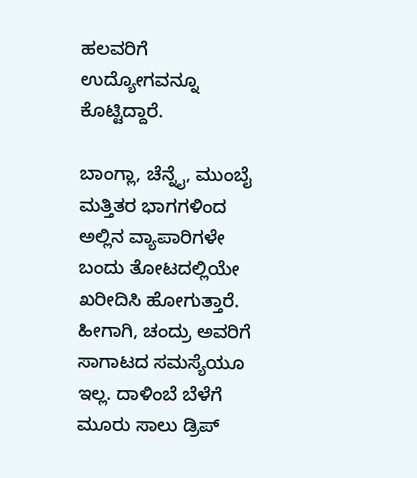ಹಲವರಿಗೆ ಉದ್ಯೋಗವನ್ನೂ ಕೊಟ್ಟಿದ್ದಾರೆ.

ಬಾಂಗ್ಲಾ, ಚೆನ್ನೈ, ಮುಂಬೈ ಮತ್ತಿತರ ಭಾಗಗಳಿಂದ ಅಲ್ಲಿನ ವ್ಯಾಪಾರಿಗಳೇ ಬಂದು ತೋಟದಲ್ಲಿಯೇ ಖರೀದಿಸಿ ಹೋಗುತ್ತಾರೆ. ಹೀಗಾಗಿ, ಚಂದ್ರು ಅವರಿಗೆ ಸಾಗಾಟದ ಸಮಸ್ಯೆಯೂ ಇಲ್ಲ. ದಾಳಿಂಬೆ ಬೆಳೆಗೆ ಮೂರು ಸಾಲು ಡ್ರಿಪ್‌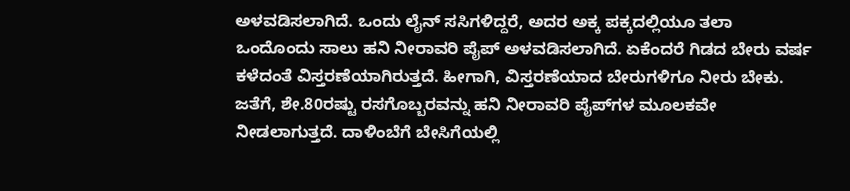ಅಳವಡಿಸಲಾಗಿದೆ. ಒಂದು ಲೈನ್‌ ಸಸಿಗಳಿದ್ದರೆ, ಅದರ ಅಕ್ಕ ಪಕ್ಕದಲ್ಲಿಯೂ ತಲಾ ಒಂದೊಂದು ಸಾಲು ಹನಿ ನೀರಾವರಿ ಪೈಪ್‌ ಅಳವಡಿಸಲಾಗಿದೆ. ಏಕೆಂದರೆ ಗಿಡದ ಬೇರು ವರ್ಷ ಕಳೆದಂತೆ ವಿಸ್ತರಣೆಯಾಗಿರುತ್ತದೆ. ಹೀಗಾಗಿ, ವಿಸ್ತರಣೆಯಾದ ಬೇರುಗಳಿಗೂ ನೀರು ಬೇಕು. ಜತೆಗೆ, ಶೇ.80ರಷ್ಟು ರಸಗೊಬ್ಬರವನ್ನು ಹನಿ ನೀರಾವರಿ ಪೈಪ್‌ಗಳ ಮೂಲಕವೇ ನೀಡಲಾಗುತ್ತದೆ. ದಾಳಿಂಬೆಗೆ ಬೇಸಿಗೆಯಲ್ಲಿ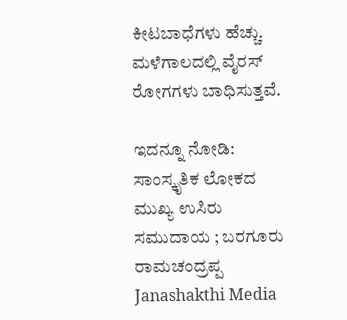ಕೀಟಬಾಧೆಗಳು ಹೆಚ್ಚು. ಮಳೆಗಾಲದಲ್ಲಿ ವೈರಸ್‌ ರೋಗಗಳು ಬಾಧಿಸುತ್ತವೆ.

ಇದನ್ನೂ ನೋಡಿ: ಸಾಂಸ್ಕೃತಿಕ ಲೋಕದ ಮುಖ್ಯ ಉಸಿರು ಸಮುದಾಯ ; ಬರಗೂರು ರಾಮಚಂದ್ರಪ್ಪ Janashakthi Media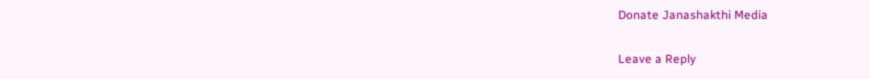Donate Janashakthi Media

Leave a Reply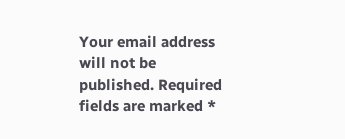Your email address will not be published. Required fields are marked *